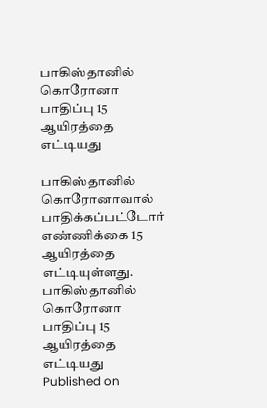பாகிஸ்தானில் கொரோனா பாதிப்பு 15 ஆயிரத்தை எட்டியது

பாகிஸ்தானில் கொரோனாவால் பாதிக்கப்பட்டோர் எண்ணிக்கை 15 ஆயிரத்தை எட்டியுள்ளது.
பாகிஸ்தானில் கொரோனா பாதிப்பு 15 ஆயிரத்தை எட்டியது
Published on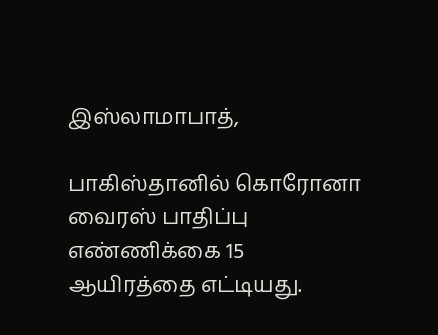இஸ்லாமாபாத்,

பாகிஸ்தானில் கொரோனா வைரஸ் பாதிப்பு எண்ணிக்கை 15 ஆயிரத்தை எட்டியது.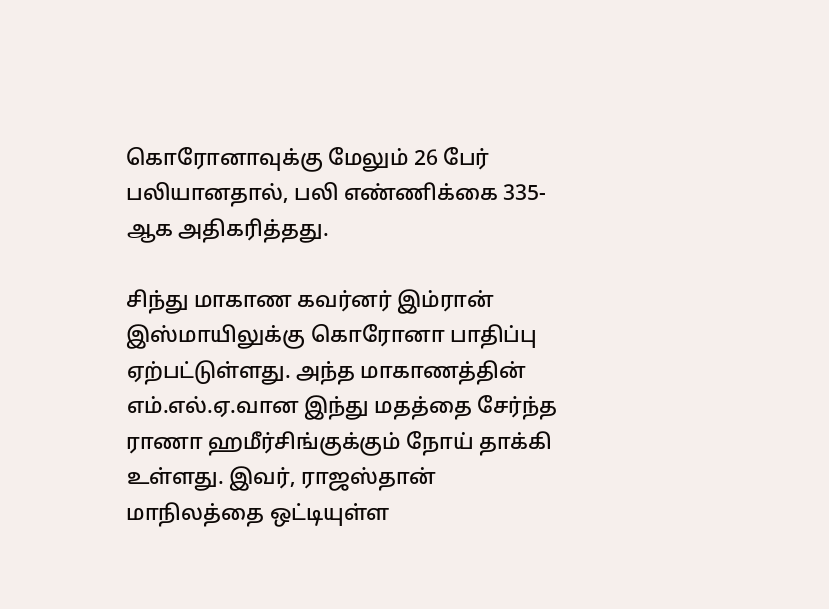கொரோனாவுக்கு மேலும் 26 பேர் பலியானதால், பலி எண்ணிக்கை 335-ஆக அதிகரித்தது.

சிந்து மாகாண கவர்னர் இம்ரான் இஸ்மாயிலுக்கு கொரோனா பாதிப்பு ஏற்பட்டுள்ளது. அந்த மாகாணத்தின் எம்.எல்.ஏ.வான இந்து மதத்தை சேர்ந்த ராணா ஹமீர்சிங்குக்கும் நோய் தாக்கி உள்ளது. இவர், ராஜஸ்தான் மாநிலத்தை ஒட்டியுள்ள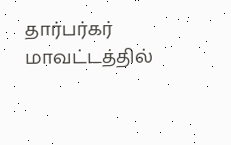தார்பர்கர் மாவட்டத்தில்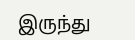இருந்து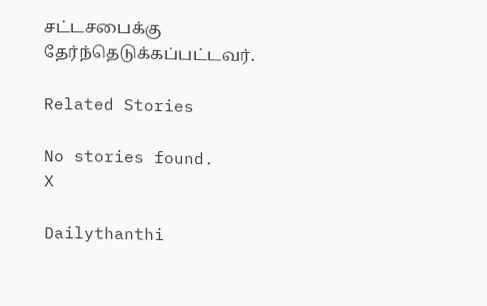சட்டசபைக்கு தேர்ந்தெடுக்கப்பட்டவர்.

Related Stories

No stories found.
X

Dailythanthi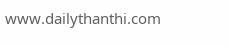www.dailythanthi.com